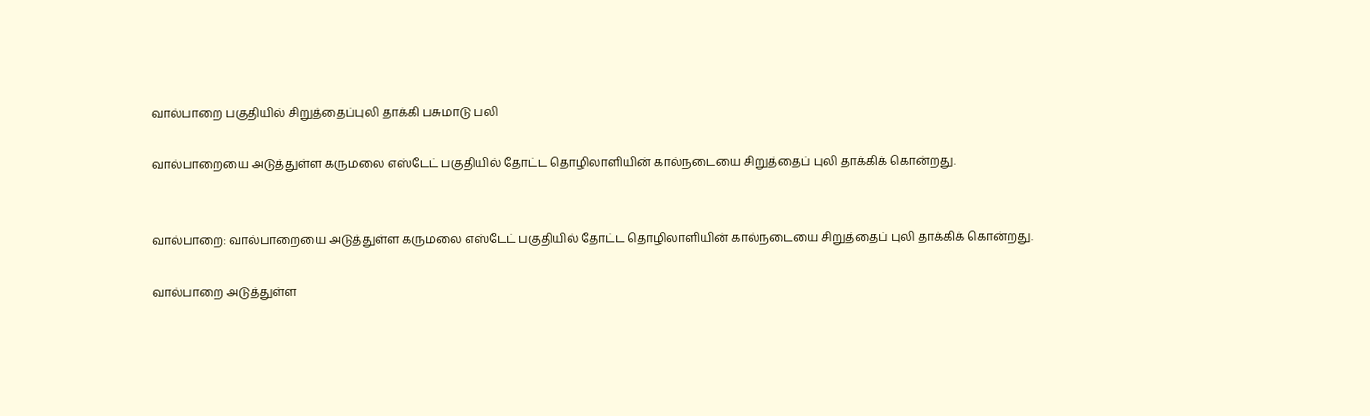வால்பாறை பகுதியில் சிறுத்தைப்புலி தாக்கி பசுமாடு பலி

வால்பாறையை அடுத்துள்ள கருமலை எஸ்டேட் பகுதியில் தோட்ட தொழிலாளியின் கால்நடையை சிறுத்தைப் புலி தாக்கிக் கொன்றது.


வால்பாறை: வால்பாறையை அடுத்துள்ள கருமலை எஸ்டேட் பகுதியில் தோட்ட தொழிலாளியின் கால்நடையை சிறுத்தைப் புலி தாக்கிக் கொன்றது.

வால்பாறை அடுத்துள்ள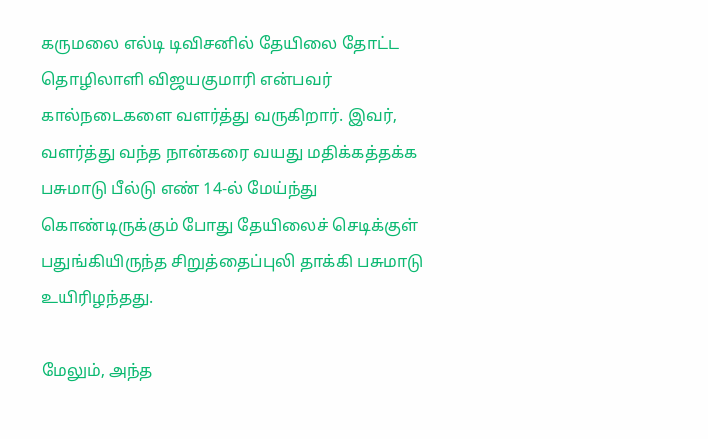கருமலை எல்டி டிவிசனில் தேயிலை தோட்ட தொழிலாளி விஜயகுமாரி என்பவர் கால்நடைகளை வளர்த்து வருகிறார். இவர், வளர்த்து வந்த நான்கரை வயது மதிக்கத்தக்க பசுமாடு பீல்டு எண் 14-ல் மேய்ந்து கொண்டிருக்கும் போது தேயிலைச் செடிக்குள் பதுங்கியிருந்த சிறுத்தைப்புலி தாக்கி பசுமாடு உயிரிழந்தது.

மேலும், அந்த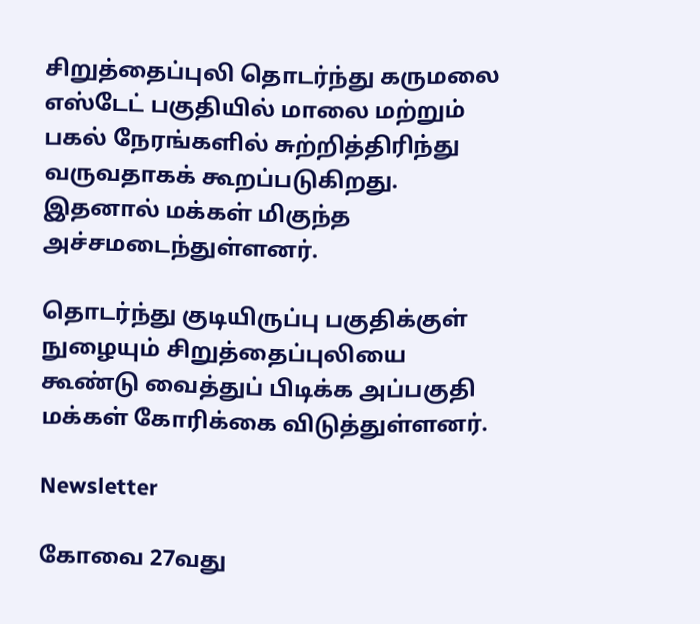சிறுத்தைப்புலி தொடர்ந்து கருமலை எஸ்டேட் பகுதியில் மாலை மற்றும் பகல் நேரங்களில் சுற்றித்திரிந்து வருவதாகக் கூறப்படுகிறது. இதனால் மக்கள் மிகுந்த அச்சமடைந்துள்ளனர்.

தொடர்ந்து குடியிருப்பு பகுதிக்குள் நுழையும் சிறுத்தைப்புலியை கூண்டு வைத்துப் பிடிக்க அப்பகுதி மக்கள் கோரிக்கை விடுத்துள்ளனர்.

Newsletter

கோவை 27வது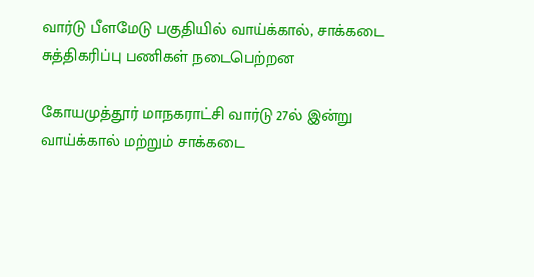வார்டு பீளமேடு பகுதியில் வாய்க்கால், சாக்கடை சுத்திகரிப்பு பணிகள் நடைபெற்றன

கோயமுத்தூர் மாநகராட்சி வார்டு 27ல் இன்று வாய்க்கால் மற்றும் சாக்கடை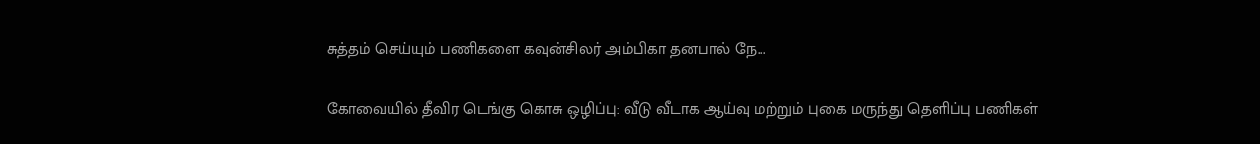சுத்தம் செய்யும் பணிகளை கவுன்சிலர் அம்பிகா தனபால் நே...

கோவையில் தீவிர டெங்கு கொசு ஒழிப்பு: வீடு வீடாக ஆய்வு மற்றும் புகை மருந்து தெளிப்பு பணிகள்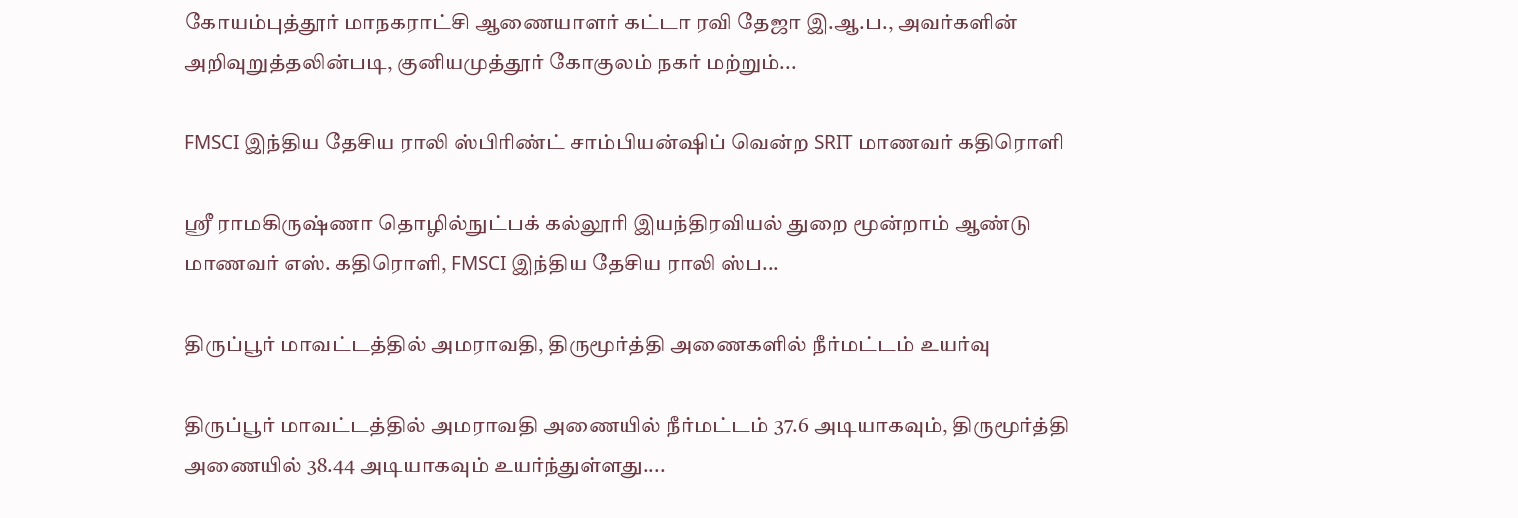கோயம்புத்தூர் மாநகராட்சி ஆணையாளர் கட்டா ரவி தேஜா இ.ஆ.ப., அவர்களின் அறிவுறுத்தலின்படி, குனியமுத்தூர் கோகுலம் நகர் மற்றும்...

FMSCI இந்திய தேசிய ராலி ஸ்பிரிண்ட் சாம்பியன்ஷிப் வென்ற SRIT மாணவர் கதிரொளி

ஸ்ரீ ராமகிருஷ்ணா தொழில்நுட்பக் கல்லூரி இயந்திரவியல் துறை மூன்றாம் ஆண்டு மாணவர் எஸ். கதிரொளி, FMSCI இந்திய தேசிய ராலி ஸ்ப...

திருப்பூர் மாவட்டத்தில் அமராவதி, திருமூர்த்தி அணைகளில் நீர்மட்டம் உயர்வு

திருப்பூர் மாவட்டத்தில் அமராவதி அணையில் நீர்மட்டம் 37.6 அடியாகவும், திருமூர்த்தி அணையில் 38.44 அடியாகவும் உயர்ந்துள்ளது....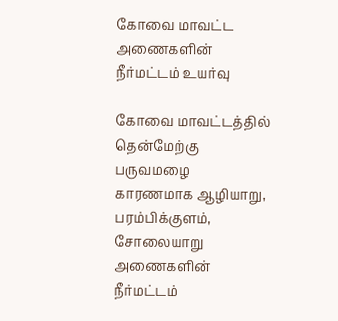கோவை மாவட்ட அணைகளின் நீர்மட்டம் உயர்வு

கோவை மாவட்டத்தில் தென்மேற்கு பருவமழை காரணமாக ஆழியாறு, பரம்பிக்குளம், சோலையாறு அணைகளின் நீர்மட்டம்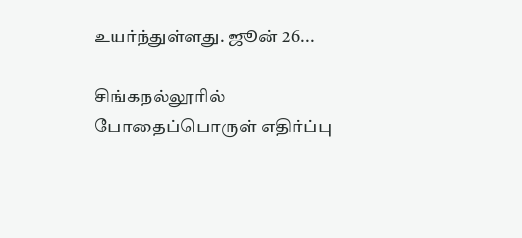உயர்ந்துள்ளது. ஜூன் 26...

சிங்கநல்லூரில் போதைப்பொருள் எதிர்ப்பு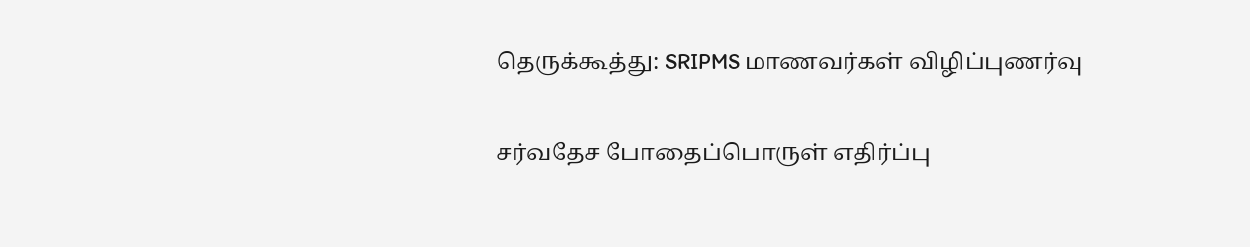தெருக்கூத்து: SRIPMS மாணவர்கள் விழிப்புணர்வு

சர்வதேச போதைப்பொருள் எதிர்ப்பு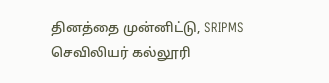தினத்தை முன்னிட்டு, SRIPMS செவிலியர் கல்லூரி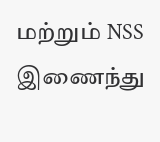மற்றும் NSS இணைந்து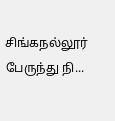சிங்கநல்லூர் பேருந்து நி...